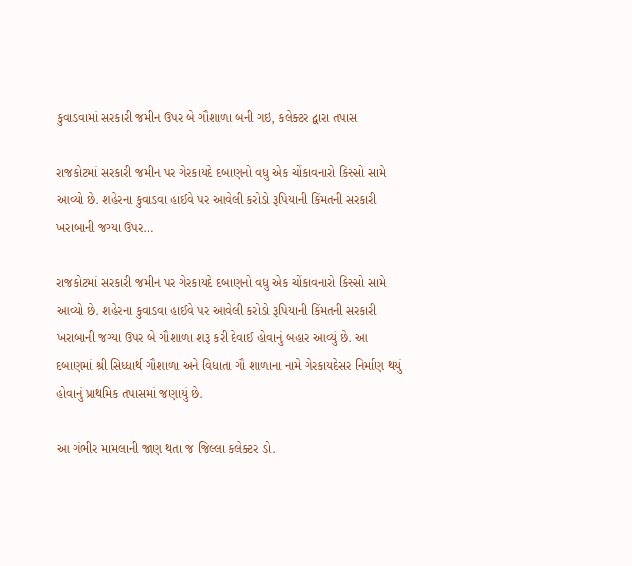કુવાડવામાં સરકારી જમીન ઉપર બે ગૌશાળા બની ગઇ, કલેક્ટર દ્વારા તપાસ

રાજકોટમાં સરકારી જમીન પર ગેરકાયદે દબાણનો વધુ એક ચોંકાવનારો કિસ્સો સામે આવ્યો છે. શહેરના કુવાડવા હાઈવે પર આવેલી કરોડો રૂપિયાની કિંમતની સરકારી ખરાબાની જગ્યા ઉપર…

રાજકોટમાં સરકારી જમીન પર ગેરકાયદે દબાણનો વધુ એક ચોંકાવનારો કિસ્સો સામે આવ્યો છે. શહેરના કુવાડવા હાઈવે પર આવેલી કરોડો રૂપિયાની કિંમતની સરકારી ખરાબાની જગ્યા ઉપર બે ગૌશાળા શરૂ કરી દેવાઈ હોવાનું બહાર આવ્યું છે. આ દબાણમાં શ્રી સિધ્ધાર્થ ગૌશાળા અને વિધાતા ગૌ શાળાના નામે ગેરકાયદેસર નિર્માણ થયું હોવાનું પ્રાથમિક તપાસમાં જણાયું છે.

આ ગંભીર મામલાની જાણ થતા જ જિલ્લા કલેક્ટર ડો.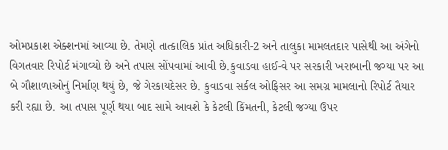ઓમપ્રકાશ એક્શનમાં આવ્યા છે. તેમણે તાત્કાલિક પ્રાંત અધિકારી-2 અને તાલુકા મામલતદાર પાસેથી આ અંગેનો વિગતવાર રિપોર્ટ મંગાવ્યો છે અને તપાસ સોંપવામાં આવી છે.કુવાડવા હાઈ-વે પર સરકારી ખરાબાની જગ્યા પર આ બે ગૌશાળાઓનું નિર્માણ થયું છે, જે ગેરકાયદેસર છે. કુવાડવા સર્કલ ઓફિસર આ સમગ્ર મામલાનો રિપોર્ટ તૈયાર કરી રહ્યા છે. આ તપાસ પૂર્ણ થયા બાદ સામે આવશે કે કેટલી કિંમતની, કેટલી જગ્યા ઉપર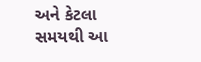અને કેટલા સમયથી આ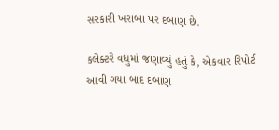સરકારી ખરાબા પર દબાણ છે.

કલેક્ટરે વધુમાં જણાવ્યું હતું કે, એકવાર રિપોર્ટ આવી ગયા બાદ દબાણ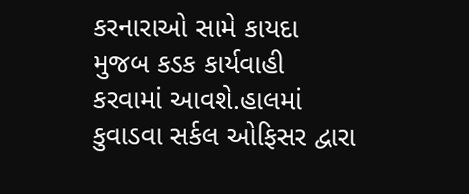કરનારાઓ સામે કાયદા મુજબ કડક કાર્યવાહી કરવામાં આવશે.હાલમાં કુવાડવા સર્કલ ઓફિસર દ્વારા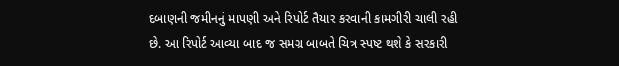દબાણની જમીનનું માપણી અને રિપોર્ટ તૈયાર કરવાની કામગીરી ચાલી રહી છે. આ રિપોર્ટ આવ્યા બાદ જ સમગ્ર બાબતે ચિત્ર સ્પષ્ટ થશે કે સરકારી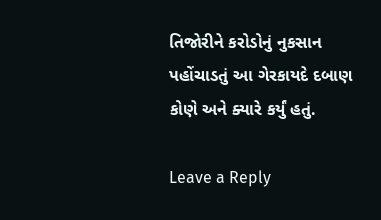તિજોરીને કરોડોનું નુકસાન પહોંચાડતું આ ગેરકાયદે દબાણ કોણે અને ક્યારે કર્યું હતું.

Leave a Reply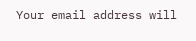Your email address will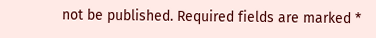not be published. Required fields are marked *